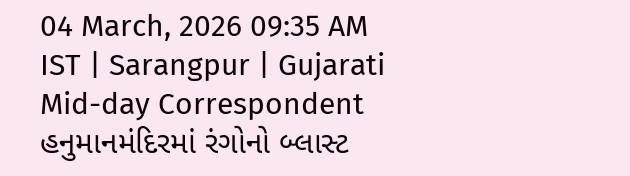04 March, 2026 09:35 AM IST | Sarangpur | Gujarati Mid-day Correspondent
હનુમાનમંદિરમાં રંગોનો બ્લાસ્ટ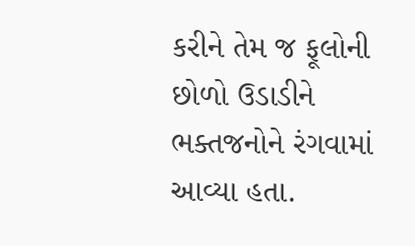કરીને તેમ જ ફૂલોની છોળો ઉડાડીને ભક્તજનોને રંગવામાં આવ્યા હતા.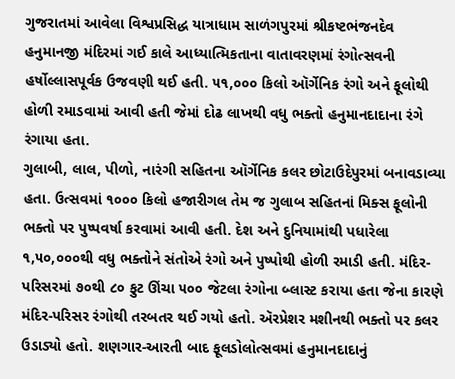ગુજરાતમાં આવેલા વિશ્વપ્રસિદ્ધ યાત્રાધામ સાળંગપુરમાં શ્રીકષ્ટભંજનદેવ હનુમાનજી મંદિરમાં ગઈ કાલે આધ્યાત્મિકતાના વાતાવરણમાં રંગોત્સવની હર્ષોલ્લાસપૂર્વક ઉજવણી થઈ હતી. ૫૧,૦૦૦ કિલો ઑર્ગેનિક રંગો અને ફૂલોથી હોળી રમાડવામાં આવી હતી જેમાં દોઢ લાખથી વધુ ભક્તો હનુમાનદાદાના રંગે રંગાયા હતા.
ગુલાબી, લાલ, પીળો, નારંગી સહિતના ઑર્ગેનિક કલર છોટાઉદેપુરમાં બનાવડાવ્યા હતા. ઉત્સવમાં ૧૦૦૦ કિલો હજારીગલ તેમ જ ગુલાબ સહિતનાં મિક્સ ફૂલોની ભક્તો પર પુષ્પવર્ષા કરવામાં આવી હતી. દેશ અને દુનિયામાંથી પધારેલા ૧,૫૦,૦૦૦થી વધુ ભક્તોને સંતોએ રંગો અને પુષ્પોથી હોળી રમાડી હતી. મંદિર-પરિસરમાં ૭૦થી ૮૦ ફુટ ઊંચા ૫૦૦ જેટલા રંગોના બ્લાસ્ટ કરાયા હતા જેના કારણે મંદિર-પરિસર રંગોથી તરબતર થઈ ગયો હતો. ઍરપ્રેશર મશીનથી ભક્તો પર કલર ઉડાડ્યો હતો. શણગાર-આરતી બાદ ફૂલડોલોત્સવમાં હનુમાનદાદાનું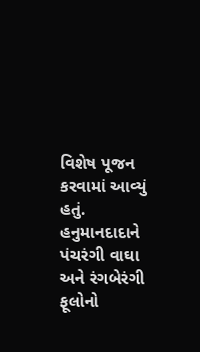વિશેષ પૂજન કરવામાં આવ્યું હતું. હનુમાનદાદાને પંચરંગી વાઘા અને રંગબેરંગી ફૂલોનો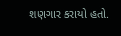શણગાર કરાયો હતો.